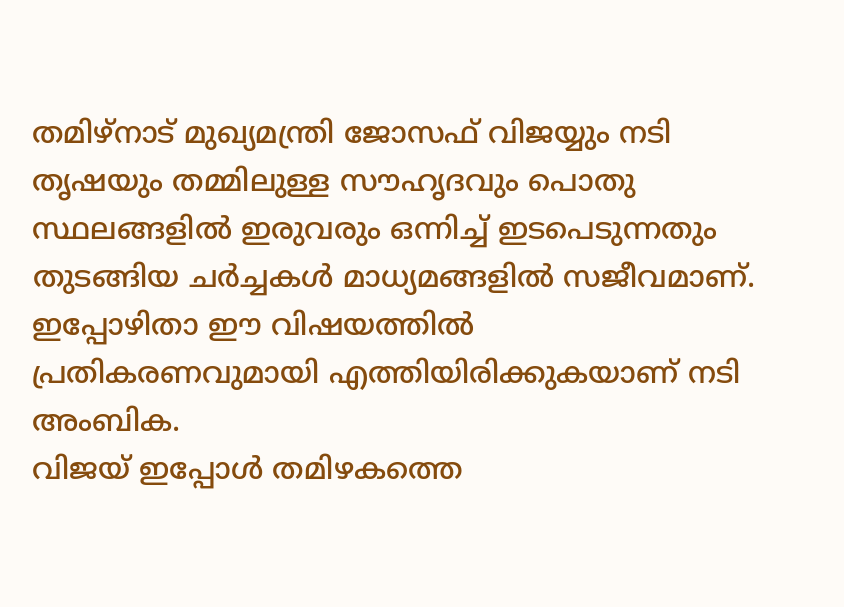തമിഴ്നാട് മുഖ്യമന്ത്രി ജോസഫ് വിജയ്യും നടി തൃഷയും തമ്മിലുള്ള സൗഹൃദവും പൊതു സ്ഥലങ്ങളിൽ ഇരുവരും ഒന്നിച്ച് ഇടപെടുന്നതും തുടങ്ങിയ ചർച്ചകൾ മാധ്യമങ്ങളിൽ സജീവമാണ്. ഇപ്പോഴിതാ ഈ വിഷയത്തിൽ പ്രതികരണവുമായി എത്തിയിരിക്കുകയാണ് നടി അംബിക.
വിജയ് ഇപ്പോൾ തമിഴകത്തെ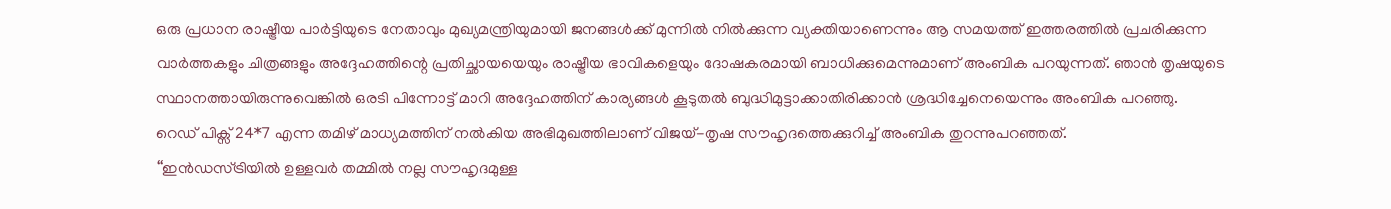ഒരു പ്രധാന രാഷ്ട്രീയ പാർട്ടിയുടെ നേതാവും മുഖ്യമന്ത്രിയുമായി ജനങ്ങൾക്ക് മുന്നിൽ നിൽക്കുന്ന വ്യക്തിയാണെന്നും ആ സമയത്ത് ഇത്തരത്തിൽ പ്രചരിക്കുന്ന വാർത്തകളും ചിത്രങ്ങളും അദ്ദേഹത്തിന്റെ പ്രതിച്ഛായയെയും രാഷ്ട്രീയ ഭാവികളെയും ദോഷകരമായി ബാധിക്കുമെന്നുമാണ് അംബിക പറയുന്നത്. ഞാൻ തൃഷയുടെ സ്ഥാനത്തായിരുന്നുവെങ്കിൽ ഒരടി പിന്നോട്ട് മാറി അദ്ദേഹത്തിന് കാര്യങ്ങൾ കൂടുതൽ ബുദ്ധിമുട്ടാക്കാതിരിക്കാൻ ശ്രദ്ധിച്ചേനെയെന്നും അംബിക പറഞ്ഞു.
റെഡ് പിക്സ് 24*7 എന്ന തമിഴ് മാധ്യമത്തിന് നൽകിയ അഭിമുഖത്തിലാണ് വിജയ്-തൃഷ സൗഹൃദത്തെക്കുറിച്ച് അംബിക തുറന്നുപറഞ്ഞത്.
‘‘ഇൻഡസ്ട്രിയിൽ ഉള്ളവർ തമ്മിൽ നല്ല സൗഹൃദമുള്ള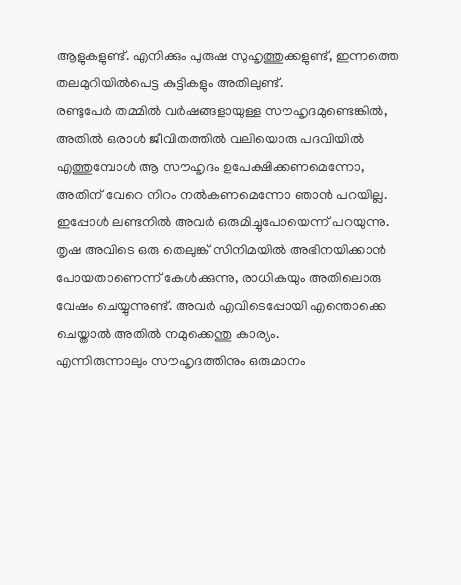ആളുകളുണ്ട്. എനിക്കും പുരുഷ സുഹൃത്തുക്കളുണ്ട്, ഇന്നത്തെ തലമുറിയിൽപെട്ട കുട്ടികളും അതിലുണ്ട്.
രണ്ടുപേർ തമ്മിൽ വർഷങ്ങളായുള്ള സൗഹൃദമുണ്ടെങ്കിൽ, അതിൽ ഒരാൾ ജീവിതത്തിൽ വലിയൊരു പദവിയിൽ എത്തുമ്പോൾ ആ സൗഹൃദം ഉപേക്ഷിക്കണമെന്നോ, അതിന് വേറെ നിറം നൽകണമെന്നോ ഞാൻ പറയില്ല.
ഇപ്പോൾ ലണ്ടനിൽ അവർ ഒരുമിച്ചുപോയെന്ന് പറയുന്നു. തൃഷ അവിടെ ഒരു തെലുങ്ക് സിനിമയിൽ അഭിനയിക്കാൻ പോയതാണെന്ന് കേൾക്കുന്നു, രാധികയും അതിലൊരു വേഷം ചെയ്യുന്നുണ്ട്. അവർ എവിടെപ്പോയി എന്തൊക്കെ ചെയ്താൽ അതിൽ നമുക്കെന്തു കാര്യം.
എന്നിരുന്നാലും സൗഹൃദത്തിനും ഒരുമാനം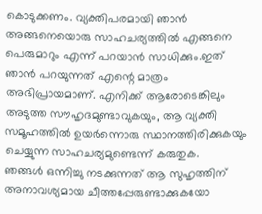കൊടുക്കണം. വ്യക്തിപരമായി ഞാൻ അങ്ങനെയൊരു സാഹചര്യത്തിൽ എങ്ങനെ പെരുമാറും എന്ന് പറയാൻ സാധിക്കും.ഇത് ഞാൻ പറയുന്നത് എന്റെ മാത്രം അഭിപ്രായമാണ്. എനിക്ക് ആരോടെങ്കിലും അടുത്ത സൗഹൃദമുണ്ടാവുകയും, ആ വ്യക്തി സമൂഹത്തിൽ ഉയർന്നൊരു സ്ഥാനത്തിരിക്കുകയും ചെയ്യുന്ന സാഹചര്യമുണ്ടെന്ന് കരുതുക.
ഞങ്ങൾ ഒന്നിച്ചു നടക്കുന്നത് ആ സുഹൃത്തിന് അനാവശ്യമായ ചീത്തപ്പേരുണ്ടാക്കുകയോ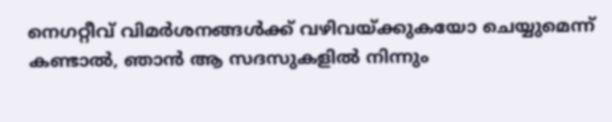നെഗറ്റീവ് വിമർശനങ്ങൾക്ക് വഴിവയ്ക്കുകയോ ചെയ്യുമെന്ന് കണ്ടാൽ, ഞാൻ ആ സദസുകളിൽ നിന്നും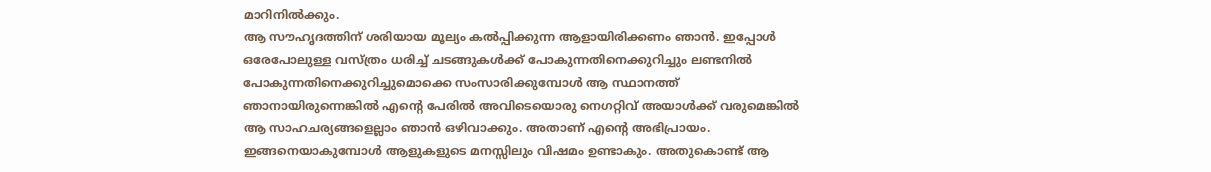മാറിനിൽക്കും.
ആ സൗഹൃദത്തിന് ശരിയായ മൂല്യം കൽപ്പിക്കുന്ന ആളായിരിക്കണം ഞാൻ. ഇപ്പോൾ ഒരേപോലുള്ള വസ്ത്രം ധരിച്ച് ചടങ്ങുകൾക്ക് പോകുന്നതിനെക്കുറിച്ചും ലണ്ടനിൽ പോകുന്നതിനെക്കുറിച്ചുമൊക്കെ സംസാരിക്കുമ്പോൾ ആ സ്ഥാനത്ത് ഞാനായിരുന്നെങ്കിൽ എന്റെ പേരിൽ അവിടെയൊരു നെഗറ്റിവ് അയാൾക്ക് വരുമെങ്കിൽ ആ സാഹചര്യങ്ങളെല്ലാം ഞാൻ ഒഴിവാക്കും. അതാണ് എന്റെ അഭിപ്രായം.
ഇങ്ങനെയാകുമ്പോൾ ആളുകളുടെ മനസ്സിലും വിഷമം ഉണ്ടാകും. അതുകൊണ്ട് ആ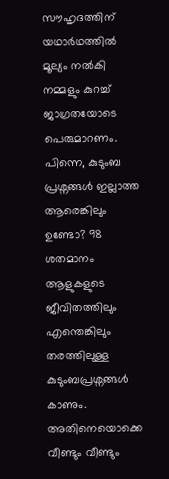സൗഹൃദത്തിന് യഥാർഥത്തിൽ മൂല്യം നൽകി നമ്മളും കുറച്ച് ജാഗ്രതയോടെ പെരുമാറണം.
പിന്നെ, കുടുംബ പ്രശ്നങ്ങൾ ഇല്ലാത്ത ആരെങ്കിലും ഉണ്ടോ? 98 ശതമാനം ആളുകളുടെ ജീവിതത്തിലും എന്തെങ്കിലും തരത്തിലുള്ള കുടുംബപ്രശ്നങ്ങൾ കാണും. അതിനെയൊക്കെ വീണ്ടും വീണ്ടും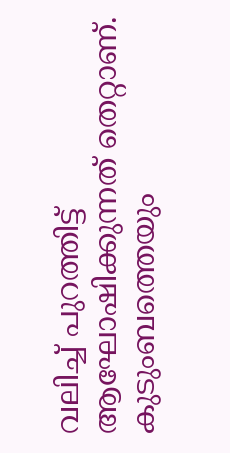വലിച്ച് പുറത്തിട്ട് ആഘോഷിക്കുന്നത് തെറ്റാണ്. കുടുംബത്തെയും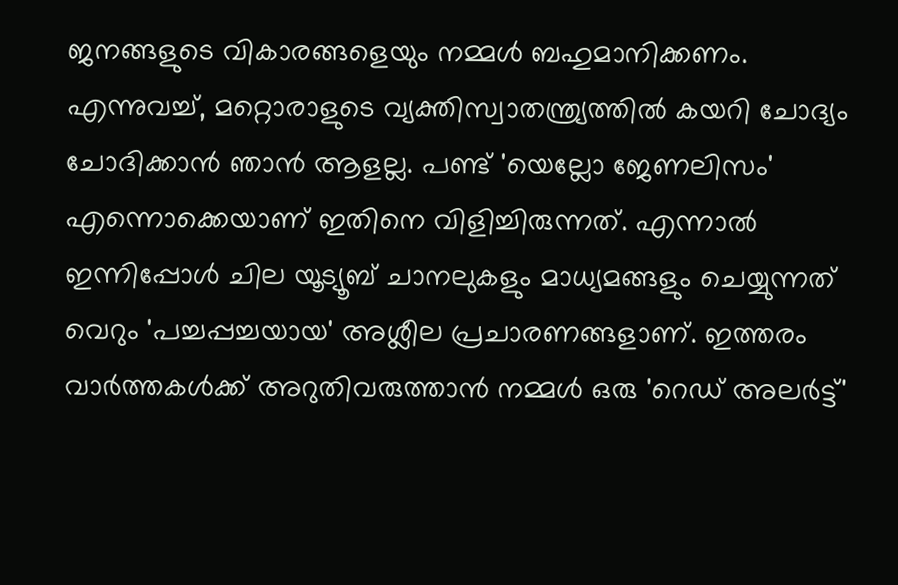ജനങ്ങളുടെ വികാരങ്ങളെയും നമ്മൾ ബഹുമാനിക്കണം.
എന്നുവച്ച്, മറ്റൊരാളുടെ വ്യക്തിസ്വാതന്ത്ര്യത്തിൽ കയറി ചോദ്യം ചോദിക്കാൻ ഞാൻ ആളല്ല. പണ്ട് 'യെല്ലോ ജേണലിസം' എന്നൊക്കെയാണ് ഇതിനെ വിളിച്ചിരുന്നത്. എന്നാൽ ഇന്നിപ്പോൾ ചില യൂട്യൂബ് ചാനലുകളും മാധ്യമങ്ങളും ചെയ്യുന്നത് വെറും 'പച്ചപ്പച്ചയായ' അശ്ലീല പ്രചാരണങ്ങളാണ്. ഇത്തരം വാർത്തകൾക്ക് അറുതിവരുത്താൻ നമ്മൾ ഒരു 'റെഡ് അലർട്ട്'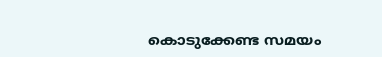കൊടുക്കേണ്ട സമയം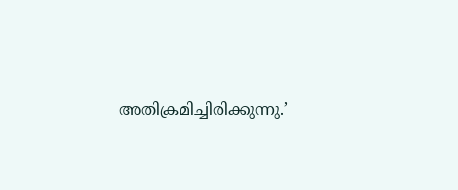അതിക്രമിച്ചിരിക്കുന്നു.’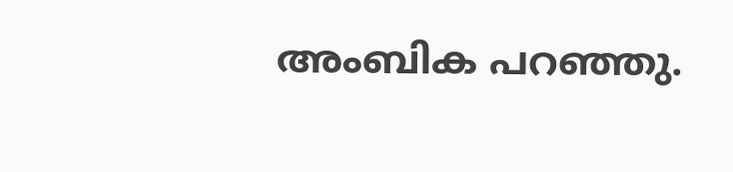അംബിക പറഞ്ഞു.